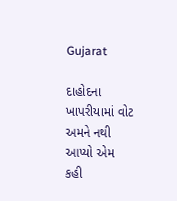Gujarat

દાહોદના ખાપરીયામાં વોટ અમને નથી આપ્યો એમ કહી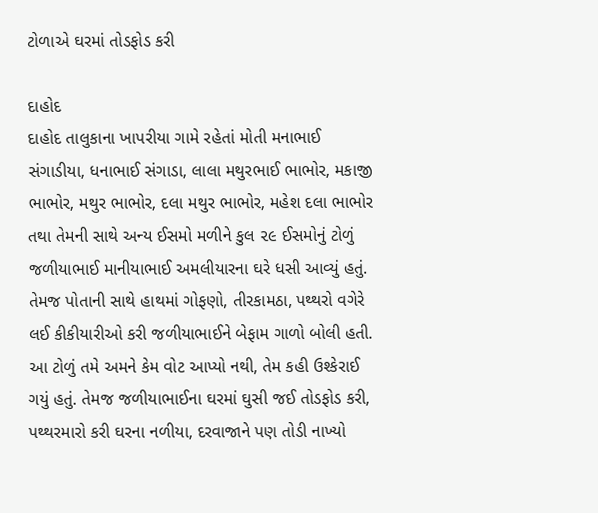ટોળાએ ઘરમાં તોડફોડ કરી

દાહોદ
દાહોદ તાલુકાના ખાપરીયા ગામે રહેતાં મોતી મનાભાઈ સંગાડીયા, ધનાભાઈ સંગાડા, લાલા મથુરભાઈ ભાભોર, મકાજી ભાભોર, મથુર ભાભોર, દલા મથુર ભાભોર, મહેશ દલા ભાભોર તથા તેમની સાથે અન્ય ઈસમો મળીને કુલ ૨૯ ઈસમોનું ટોળું જળીયાભાઈ માનીયાભાઈ અમલીયારના ઘરે ધસી આવ્યું હતું. તેમજ પોતાની સાથે હાથમાં ગોફણો, તીરકામઠા, પથ્થરો વગેરે લઈ કીકીયારીઓ કરી જળીયાભાઈને બેફામ ગાળો બોલી હતી. આ ટોળું તમે અમને કેમ વોટ આપ્યો નથી, તેમ કહી ઉશ્કેરાઈ ગયું હતું. તેમજ જળીયાભાઈના ઘરમાં ઘુસી જઈ તોડફોડ કરી, પથ્થરમારો કરી ઘરના નળીયા, દરવાજાને પણ તોડી નાખ્યો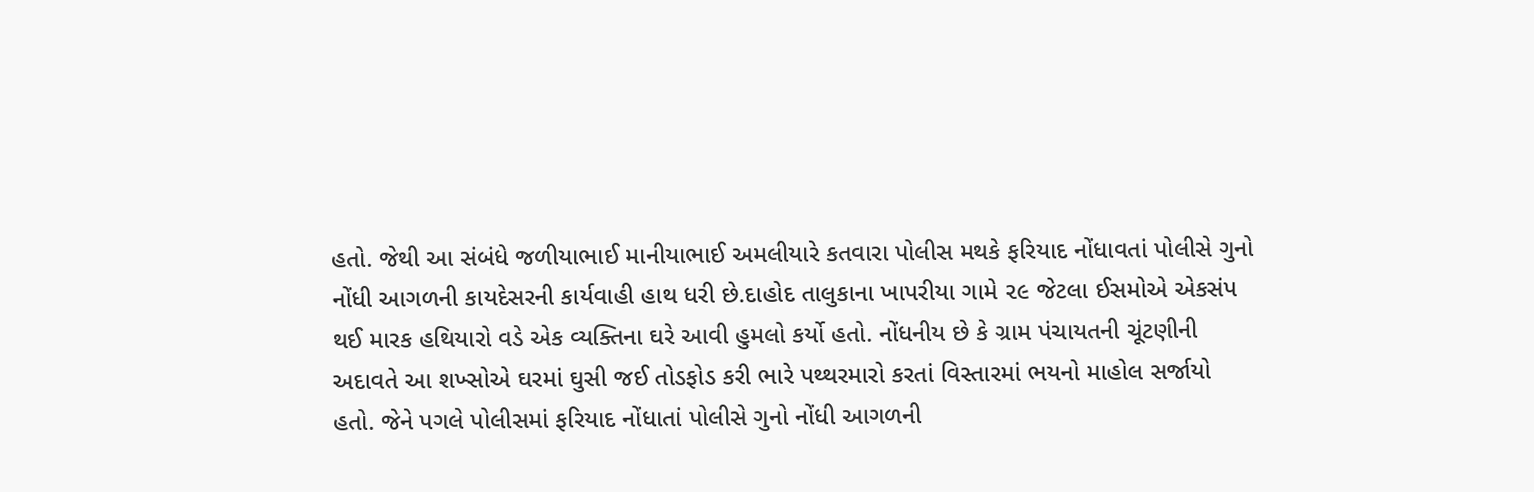હતો. જેથી આ સંબંધે જળીયાભાઈ માનીયાભાઈ અમલીયારે કતવારા પોલીસ મથકે ફરિયાદ નોંધાવતાં પોલીસે ગુનો નોંધી આગળની કાયદેસરની કાર્યવાહી હાથ ધરી છે.દાહોદ તાલુકાના ખાપરીયા ગામે ૨૯ જેટલા ઈસમોએ એકસંપ થઈ મારક હથિયારો વડે એક વ્યક્તિના ઘરે આવી હુમલો કર્યો હતો. નોંધનીય છે કે ગ્રામ પંચાયતની ચૂંટણીની અદાવતે આ શખ્સોએ ઘરમાં ઘુસી જઈ તોડફોડ કરી ભારે પથ્થરમારો કરતાં વિસ્તારમાં ભયનો માહોલ સર્જાયો હતો. જેને પગલે પોલીસમાં ફરિયાદ નોંધાતાં પોલીસે ગુનો નોંધી આગળની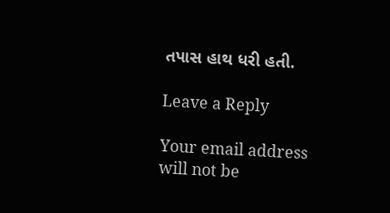તપાસ હાથ ધરી હતી.

Leave a Reply

Your email address will not be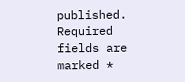published. Required fields are marked *